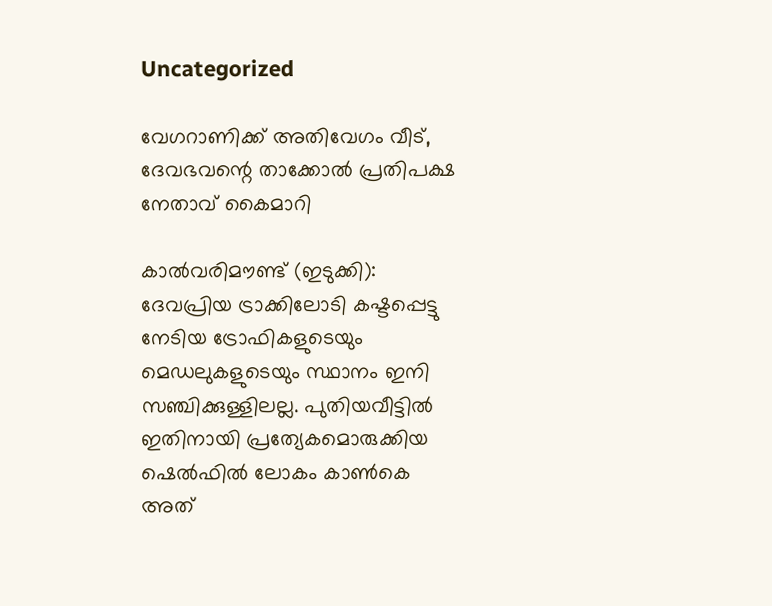Uncategorized

വേഗറാണിക്ക് അതിവേഗം വീട്, ദേവഭവന്റെ താക്കോൽ പ്രതിപക്ഷ നേതാവ് കൈമാറി

കാൽവരിമൗണ്ട് (ഇടുക്കി): ദേവപ്രിയ ട്രാക്കിലോടി കഷ്ടപ്പെട്ടു നേടിയ ട്രോഫികളുടെയും മെഡലുകളുടെയും സ്ഥാനം ഇനി സഞ്ചിക്കുള്ളിലല്ല. പുതിയവീട്ടിൽ ഇതിനായി പ്രത്യേകമൊരുക്കിയ ഷെൽഫിൽ ലോകം കാൺകെ അത്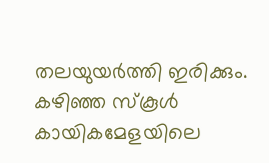തലയുയർത്തി ഇരിക്കും. കഴിഞ്ഞ സ്‌കൂൾ കായികമേളയിലെ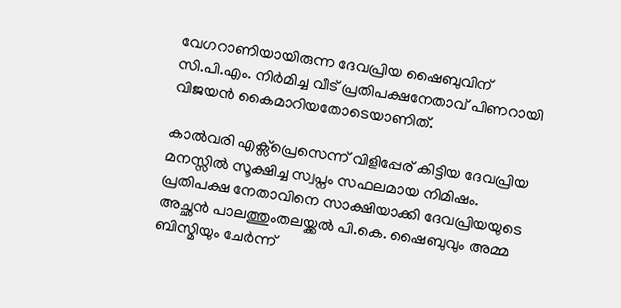വേഗറാണിയായിരുന്ന ദേവപ്രിയ ഷൈബുവിന് സി.പി.എം. നിർമിച്ച വീട് പ്രതിപക്ഷനേതാവ് പിണറായി വിജയൻ കൈമാറിയതോടെയാണിത്.

കാൽവരി എക്സ്‌പ്രെസെന്ന് വിളിപ്പേര് കിട്ടിയ ദേവപ്രിയ മനസ്സിൽ സൂക്ഷിച്ച സ്വപ്നം സഫലമായ നിമിഷം. പ്രതിപക്ഷ നേതാവിനെ സാക്ഷിയാക്കി ദേവപ്രിയയുടെ അച്ഛൻ പാലത്തുംതലയ്ക്കൽ പി.കെ. ഷൈബുവും അമ്മ ബിസ്മിയും ചേർന്ന്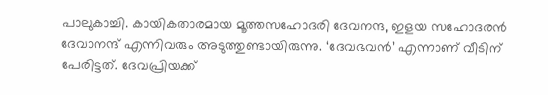പാലുകാച്ചി. കായികതാരമായ മൂത്തസഹോദരി ദേവനന്ദ, ഇളയ സഹോദരൻ ദേവാനന്ദ് എന്നിവരും അടുത്തുണ്ടായിരുന്നു. ‘ദേവഭവൻ’ എന്നാണ് വീടിന് പേരിട്ടത്. ദേവപ്രിയക്ക്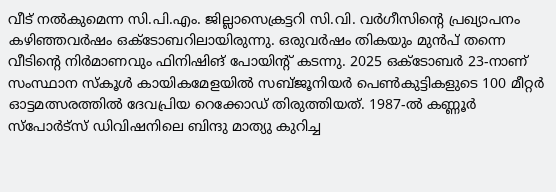വീട് നൽകുമെന്ന സി.പി.എം. ജില്ലാസെക്രട്ടറി സി.വി. വർഗീസിന്റെ പ്രഖ്യാപനം കഴിഞ്ഞവർഷം ഒക്ടോബറിലായിരുന്നു. ഒരുവർഷം തികയും മുൻപ് തന്നെ വീടിന്റെ നിർമാണവും ഫിനിഷിങ് പോയിന്റ് കടന്നു. 2025 ഒക്ടോബർ 23-നാണ് സംസ്ഥാന സ്കൂൾ കായികമേളയിൽ സബ്ജൂനിയർ പെൺകുട്ടികളുടെ 100 മീറ്റർ ഓട്ടമത്സരത്തിൽ ദേവപ്രിയ റെക്കോഡ് തിരുത്തിയത്. 1987-ൽ കണ്ണൂർ സ്പോർട്‌സ് ഡിവിഷനിലെ ബിന്ദു മാത്യു കുറിച്ച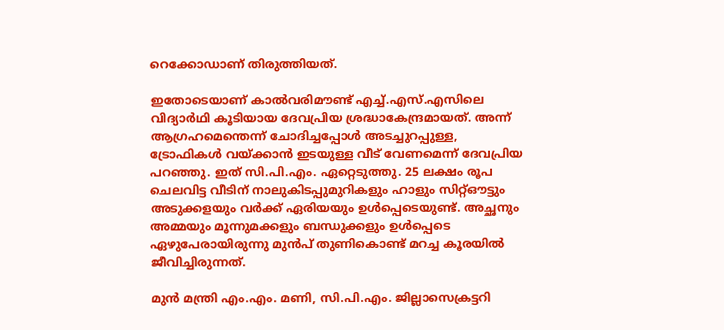റെക്കോഡാണ് തിരുത്തിയത്.

ഇതോടെയാണ് കാൽവരിമൗണ്ട് എച്ച്.എസ്.എസിലെ വിദ്യാർഥി കൂടിയായ ദേവപ്രിയ ശ്രദ്ധാകേന്ദ്രമായത്. അന്ന് ആഗ്രഹമെന്തെന്ന് ചോദിച്ചപ്പോൾ അടച്ചുറപ്പുള്ള, ട്രോഫികൾ വയ്ക്കാൻ ഇടയുള്ള വീട് വേണമെന്ന് ദേവപ്രിയ പറഞ്ഞു. ഇത് സി.പി.എം. ഏറ്റെടുത്തു. 25 ലക്ഷം രൂപ ചെലവിട്ട വീടിന് നാലുകിടപ്പുമുറികളും ഹാളും സിറ്റ്ഔട്ടും അടുക്കളയും വർക്ക് ഏരിയയും ഉൾപ്പെടെയുണ്ട്. അച്ഛനും അമ്മയും മൂന്നുമക്കളും ബന്ധുക്കളും ഉൾപ്പെടെ ഏഴുപേരായിരുന്നു മുൻപ് തുണികൊണ്ട് മറച്ച കൂരയിൽ ജീവിച്ചിരുന്നത്.

മുൻ മന്ത്രി എം.എം. മണി, സി.പി.എം. ജില്ലാസെക്രട്ടറി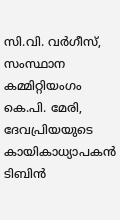സി.വി. വർഗീസ്, സംസ്ഥാന കമ്മിറ്റിയംഗം കെ.പി. മേരി, ദേവപ്രിയയുടെ കായികാധ്യാപകൻ ടിബിൻ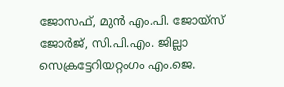ജോസഫ്, മുൻ എം.പി. ജോയ്സ് ജോർജ്, സി.പി.എം. ജില്ലാ സെക്രട്ടേറിയറ്റംഗം എം.ജെ.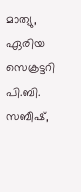മാത്യു, ഏരിയ സെക്രട്ടറി പി.ബി. സബീഷ്,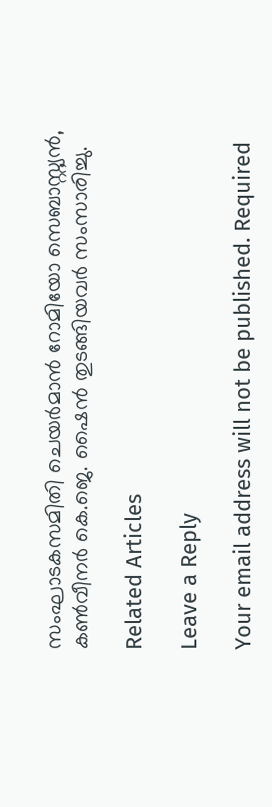സംഘാടകസമിതി ചെയർമാൻ റോമിയോ സെബാസ്റ്റ്യൻ, കൺവീനർ കെ.ജെ. ഷൈൻ തുടങ്ങിയവർ സംസാരിച്ചു.

Related Articles

Leave a Reply

Your email address will not be published. Required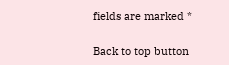fields are marked *

Back to top button